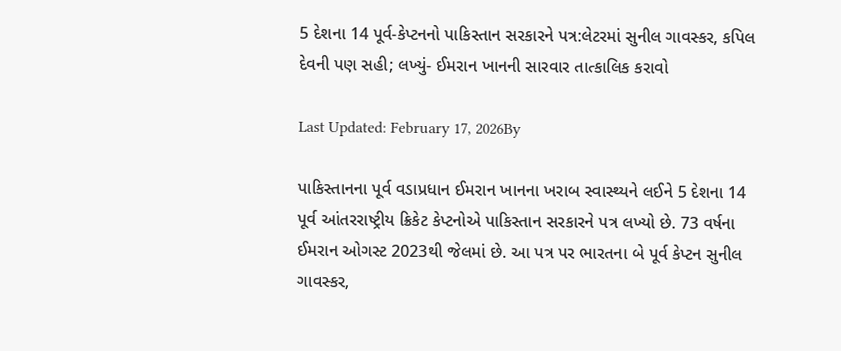5 દેશના 14 પૂર્વ-કેપ્ટનનો પાકિસ્તાન સરકારને પત્ર:લેટરમાં સુનીલ ગાવસ્કર, કપિલ દેવની પણ સહી; લખ્યું- ઈમરાન ખાનની સારવાર તાત્કાલિક કરાવો

Last Updated: February 17, 2026By

પાકિસ્તાનના પૂર્વ વડાપ્રધાન ઈમરાન ખાનના ખરાબ સ્વાસ્થ્યને લઈને 5 દેશના 14 પૂર્વ આંતરરાષ્ટ્રીય ક્રિકેટ કેપ્ટનોએ પાકિસ્તાન સરકારને પત્ર લખ્યો છે. 73 વર્ષના ઈમરાન ઓગસ્ટ 2023થી જેલમાં છે. આ પત્ર પર ભારતના બે પૂર્વ કેપ્ટન સુનીલ ગાવસ્કર,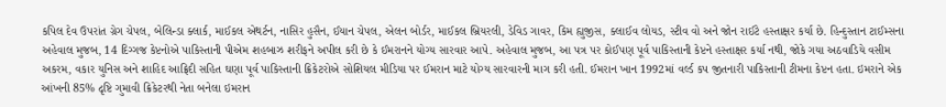કપિલ દેવ ઉપરાંત ગ્રેગ ચેપલ, બેલિન્ડા ક્લાર્ક, માઈકલ એથર્ટન, નાસિર હુસૈન, ઈયાન ચેપલ, એલન બોર્ડર, માઈકલ બ્રિયરલી, ડેવિડ ગાવર, કિમ હ્યુજીસ, ક્લાઈવ લોયડ, સ્ટીવ વો અને જોન રાઈટે હસ્તાક્ષર કર્યા છે. હિન્દુસ્તાન ટાઈમ્સના અહેવાલ મુજબ, 14 દિગ્ગજ કેપ્ટનોએ પાકિસ્તાની પીએમ શહબાઝ શરીફને અપીલ કરી છે કે ઈમરાનને યોગ્ય સારવાર આપે. અહેવાલ મુજબ, આ પત્ર પર કોઈપણ પૂર્વ પાકિસ્તાની કેપ્ટને હસ્તાક્ષર કર્યા નથી, જોકે ગયા અઠવાડિયે વસીમ અકરમ, વકાર યુનિસ અને શાહિદ આફ્રિદી સહિત ઘણા પૂર્વ પાકિસ્તાની ક્રિકેટરોએ સોશિયલ મીડિયા પર ઈમરાન માટે યોગ્ય સારવારની માગ કરી હતી. ઈમરાન ખાન 1992માં વર્લ્ડ કપ જીતનારી પાકિસ્તાની ટીમના કેપ્ટન હતા. ઇમરાને એક આંખની 85% દૃષ્ટિ ગુમાવી ક્રિકેટરથી નેતા બનેલા ઇમરાન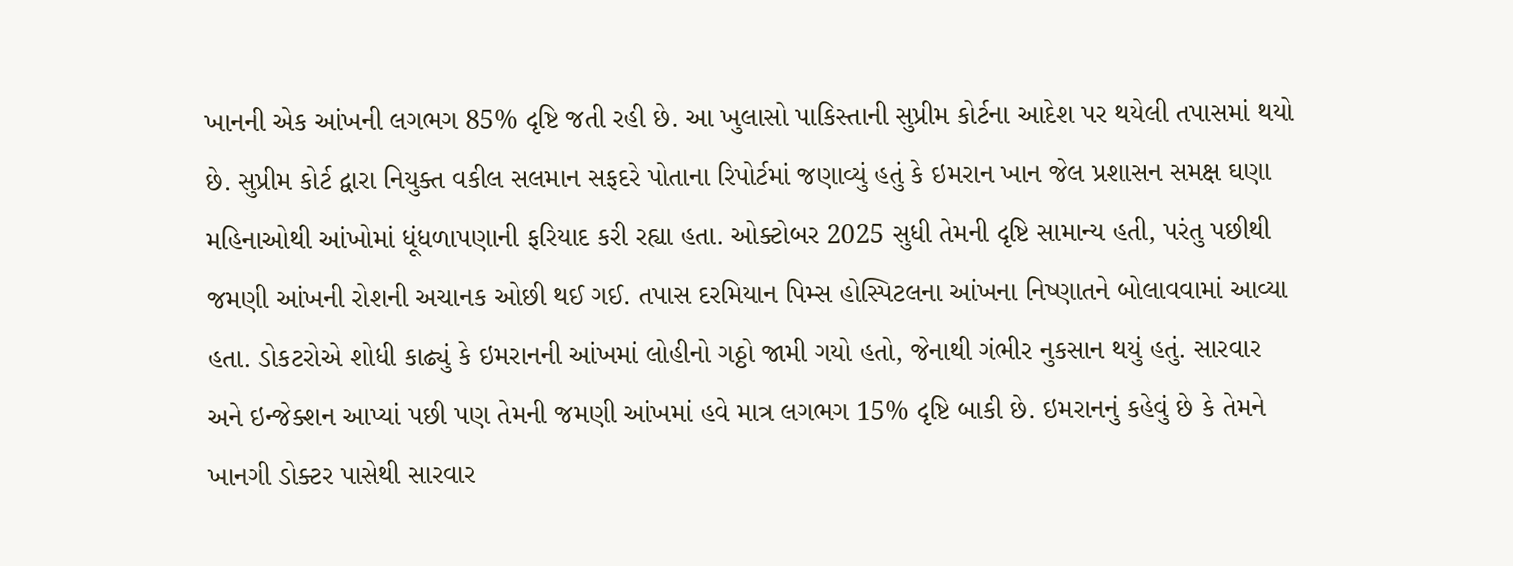ખાનની એક આંખની લગભગ 85% દૃષ્ટિ જતી રહી છે. આ ખુલાસો પાકિસ્તાની સુપ્રીમ કોર્ટના આદેશ પર થયેલી તપાસમાં થયો છે. સુપ્રીમ કોર્ટ દ્વારા નિયુક્ત વકીલ સલમાન સફદરે પોતાના રિપોર્ટમાં જણાવ્યું હતું કે ઇમરાન ખાન જેલ પ્રશાસન સમક્ષ ઘણા મહિનાઓથી આંખોમાં ધૂંધળાપણાની ફરિયાદ કરી રહ્યા હતા. ઓક્ટોબર 2025 સુધી તેમની દૃષ્ટિ સામાન્ય હતી, પરંતુ પછીથી જમણી આંખની રોશની અચાનક ઓછી થઈ ગઈ. તપાસ દરમિયાન પિમ્સ હોસ્પિટલના આંખના નિષ્ણાતને બોલાવવામાં આવ્યા હતા. ડોકટરોએ શોધી કાઢ્યું કે ઇમરાનની આંખમાં લોહીનો ગઠ્ઠો જામી ગયો હતો, જેનાથી ગંભીર નુકસાન થયું હતું. સારવાર અને ઇન્જેક્શન આપ્યાં પછી પણ તેમની જમણી આંખમાં હવે માત્ર લગભગ 15% દૃષ્ટિ બાકી છે. ઇમરાનનું કહેવું છે કે તેમને ખાનગી ડોક્ટર પાસેથી સારવાર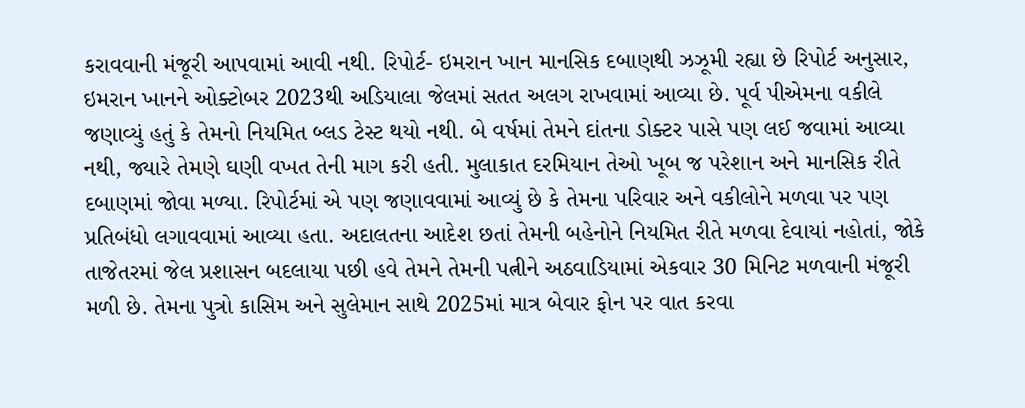કરાવવાની મંજૂરી આપવામાં આવી નથી. રિપોર્ટ- ઇમરાન ખાન માનસિક દબાણથી ઝઝૂમી રહ્યા છે રિપોર્ટ અનુસાર, ઇમરાન ખાનને ઓક્ટોબર 2023થી અડિયાલા જેલમાં સતત અલગ રાખવામાં આવ્યા છે. પૂર્વ પીએમના વકીલે જણાવ્યું હતું કે તેમનો નિયમિત બ્લડ ટેસ્ટ થયો નથી. બે વર્ષમાં તેમને દાંતના ડોક્ટર પાસે પણ લઈ જવામાં આવ્યા નથી, જ્યારે તેમણે ઘણી વખત તેની માગ કરી હતી. મુલાકાત દરમિયાન તેઓ ખૂબ જ પરેશાન અને માનસિક રીતે દબાણમાં જોવા મળ્યા. રિપોર્ટમાં એ પણ જણાવવામાં આવ્યું છે કે તેમના પરિવાર અને વકીલોને મળવા પર પણ પ્રતિબંધો લગાવવામાં આવ્યા હતા. અદાલતના આદેશ છતાં તેમની બહેનોને નિયમિત રીતે મળવા દેવાયાં નહોતાં, જોકે તાજેતરમાં જેલ પ્રશાસન બદલાયા પછી હવે તેમને તેમની પત્નીને અઠવાડિયામાં એકવાર 30 મિનિટ મળવાની મંજૂરી મળી છે. તેમના પુત્રો કાસિમ અને સુલેમાન સાથે 2025માં માત્ર બેવાર ફોન પર વાત કરવા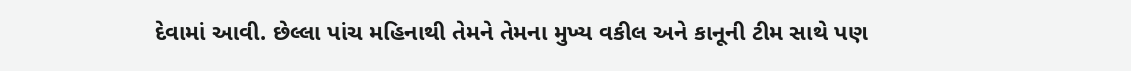દેવામાં આવી. છેલ્લા પાંચ મહિનાથી તેમને તેમના મુખ્ય વકીલ અને કાનૂની ટીમ સાથે પણ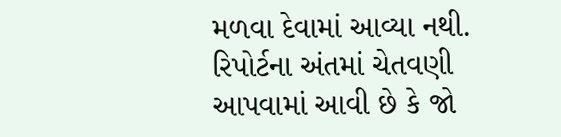મળવા દેવામાં આવ્યા નથી. રિપોર્ટના અંતમાં ચેતવણી આપવામાં આવી છે કે જો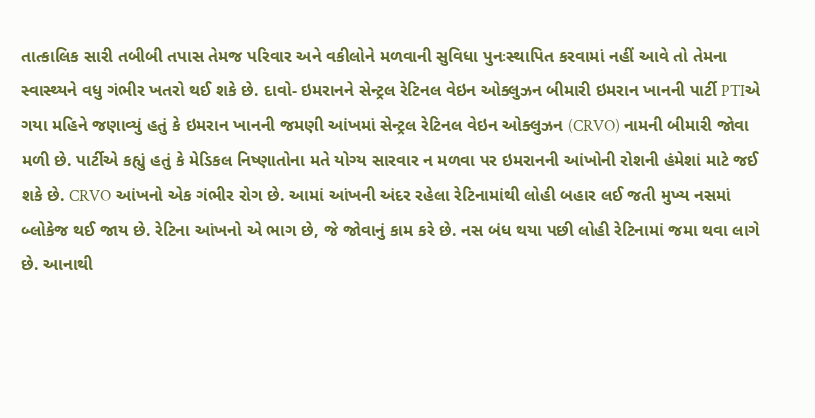તાત્કાલિક સારી તબીબી તપાસ તેમજ પરિવાર અને વકીલોને મળવાની સુવિધા પુનઃસ્થાપિત કરવામાં નહીં આવે તો તેમના સ્વાસ્થ્યને વધુ ગંભીર ખતરો થઈ શકે છે. દાવો- ઇમરાનને સેન્ટ્રલ રેટિનલ વેઇન ઓક્લુઝન બીમારી ઇમરાન ખાનની પાર્ટી PTIએ ગયા મહિને જણાવ્યું હતું કે ઇમરાન ખાનની જમણી આંખમાં સેન્ટ્રલ રેટિનલ વેઇન ઓક્લુઝન (CRVO) નામની બીમારી જોવા મળી છે. પાર્ટીએ કહ્યું હતું કે મેડિકલ નિષ્ણાતોના મતે યોગ્ય સારવાર ન મળવા પર ઇમરાનની આંખોની રોશની હંમેશાં માટે જઈ શકે છે. CRVO આંખનો એક ગંભીર રોગ છે. આમાં આંખની અંદર રહેલા રેટિનામાંથી લોહી બહાર લઈ જતી મુખ્ય નસમાં બ્લોકેજ થઈ જાય છે. રેટિના આંખનો એ ભાગ છે, જે જોવાનું કામ કરે છે. નસ બંધ થયા પછી લોહી રેટિનામાં જમા થવા લાગે છે. આનાથી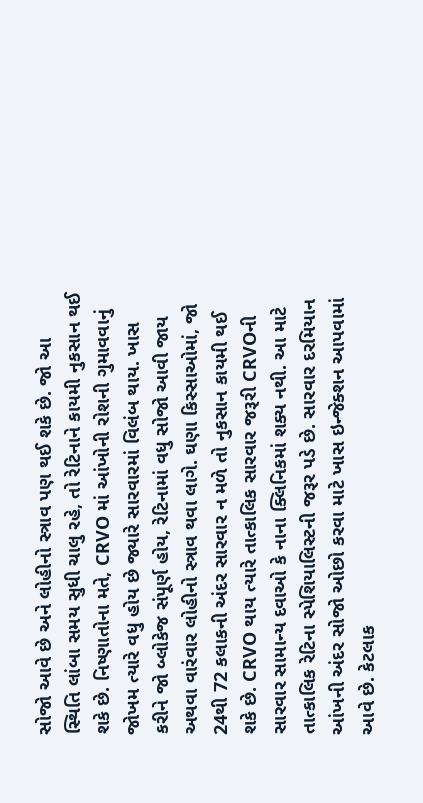સોજો આવે છે અને લોહીનો સ્ત્રાવ પણ થઈ શકે છે. જો આ સ્થિતિ લાંબા સમય સુધી ચાલુ રહે, તો રેટિનાને કાયમી નુકસાન થઈ શકે છે. નિષ્ણાતોના મતે, CRVO માં આંખોની રોશની ગુમાવવાનું જોખમ ત્યારે વધુ હોય છે જ્યારે સારવારમાં વિલંબ થાય. ખાસ કરીને જો બ્લોકેજ સંપૂર્ણ હોય, રેટિનામાં વધુ સોજો આવી જાય અથવા વારંવાર લોહીનો સ્ત્રાવ થવા લાગે. ઘણા કિસ્સાઓમાં, જો 24થી 72 કલાકની અંદર સારવાર ન મળે તો નુકસાન કાયમી થઈ શકે છે. CRVO થાય ત્યારે તાત્કાલિક સારવાર જરૂરી CRVOની સારવાર સામાન્ય દવાઓ કે નાના ક્લિનિકમાં શક્ય નથી. આ માટે તાત્કાલિક રેટિના સ્પેશિયાલિસ્ટની જરૂર પડે છે. સારવાર દરમિયાન આંખની અંદર સોજો ઓછો કરવા માટે ખાસ ઇન્જેક્શન આપવામાં આવે છે. કેટલાક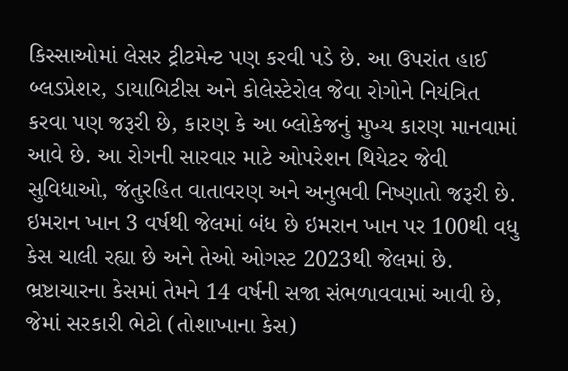કિસ્સાઓમાં લેસર ટ્રીટમેન્ટ પણ કરવી પડે છે. આ ઉપરાંત હાઈ બ્લડપ્રેશર, ડાયાબિટીસ અને કોલેસ્ટેરોલ જેવા રોગોને નિયંત્રિત કરવા પણ જરૂરી છે, કારણ કે આ બ્લોકેજનું મુખ્ય કારણ માનવામાં આવે છે. આ રોગની સારવાર માટે ઓપરેશન થિયેટર જેવી સુવિધાઓ, જંતુરહિત વાતાવરણ અને અનુભવી નિષ્ણાતો જરૂરી છે. ઇમરાન ખાન 3 વર્ષથી જેલમાં બંધ છે ઇમરાન ખાન પર 100થી વધુ કેસ ચાલી રહ્યા છે અને તેઓ ઓગસ્ટ 2023થી જેલમાં છે. ભ્રષ્ટાચારના કેસમાં તેમને 14 વર્ષની સજા સંભળાવવામાં આવી છે, જેમાં સરકારી ભેટો (તોશાખાના કેસ)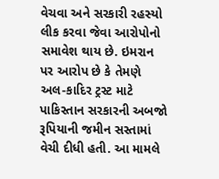વેચવા અને સરકારી રહસ્યો લીક કરવા જેવા આરોપોનો સમાવેશ થાય છે. ઇમરાન પર આરોપ છે કે તેમણે અલ-કાદિર ટ્રસ્ટ માટે પાકિસ્તાન સરકારની અબજો રૂપિયાની જમીન સસ્તામાં વેચી દીધી હતી. આ મામલે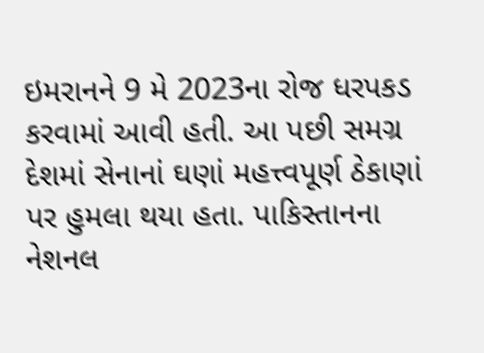ઇમરાનને 9 મે 2023ના રોજ ધરપકડ કરવામાં આવી હતી. આ પછી સમગ્ર દેશમાં સેનાનાં ઘણાં મહત્ત્વપૂર્ણ ઠેકાણાં પર હુમલા થયા હતા. પાકિસ્તાનના નેશનલ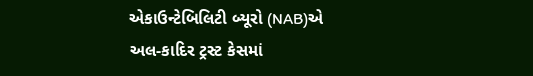એકાઉન્ટેબિલિટી બ્યૂરો (NAB)એ અલ-કાદિર ટ્રસ્ટ કેસમાં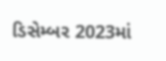ડિસેમ્બર 2023માં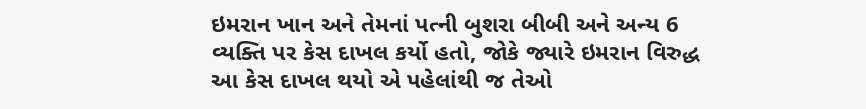ઇમરાન ખાન અને તેમનાં પત્ની બુશરા બીબી અને અન્ય 6 વ્યક્તિ પર કેસ દાખલ કર્યો હતો, જોકે જ્યારે ઇમરાન વિરુદ્ધ આ કેસ દાખલ થયો એ પહેલાંથી જ તેઓ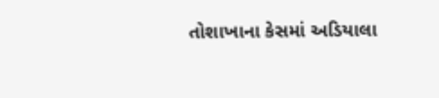તોશાખાના કેસમાં અડિયાલા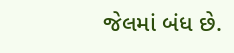જેલમાં બંધ છે.